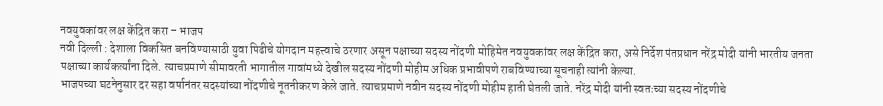नवयुवकांवर लक्ष केंद्रित करा – भाजप
नवी दिल्ली : देशाला विकसित बनविण्यासाठी युवा पिढीचे योगदान महत्त्वाचे ठरणार असून पक्षाच्या सदस्य नोंदणी मोहिमेत नवयुवकांवर लक्ष केंद्रित करा, असे निर्देश पंतप्रधान नरेंद्र मोदी यांनी भारतीय जनता पक्षाच्या कार्यकर्त्यांना दिले. त्याचप्रमाणे सीमावरती भागातील गावांमध्ये देखील सदस्य नोंदणी मोहीम अधिक प्रभावीपणे राबविण्याच्या सूचनाही त्यांनी केल्या.
भाजपच्या घटनेनुसार दर सहा वर्षानंतर सदस्यांच्या नोंदणीचे नूतनीकरण केले जाते. त्याचप्रमाणे नवीन सदस्य नोंदणी मोहीम हाती घेतली जाते. नरेंद्र मोदी यांनी स्वतःच्या सदस्य नोंदणीचे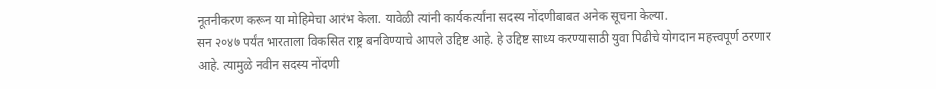नूतनीकरण करून या मोहिमेचा आरंभ केला. यावेळी त्यांनी कार्यकर्त्यांना सदस्य नोंदणीबाबत अनेक सूचना केल्या.
सन २०४७ पर्यंत भारताला विकसित राष्ट्र बनविण्याचे आपले उद्दिष्ट आहे. हे उद्दिष्ट साध्य करण्यासाठी युवा पिढीचे योगदान महत्त्वपूर्ण ठरणार आहे. त्यामुळे नवीन सदस्य नोंदणी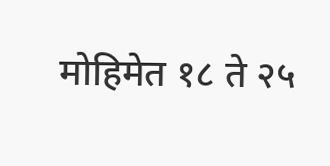मोहिमेत १८ ते २५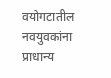वयोगटातील नवयुवकांना प्राधान्य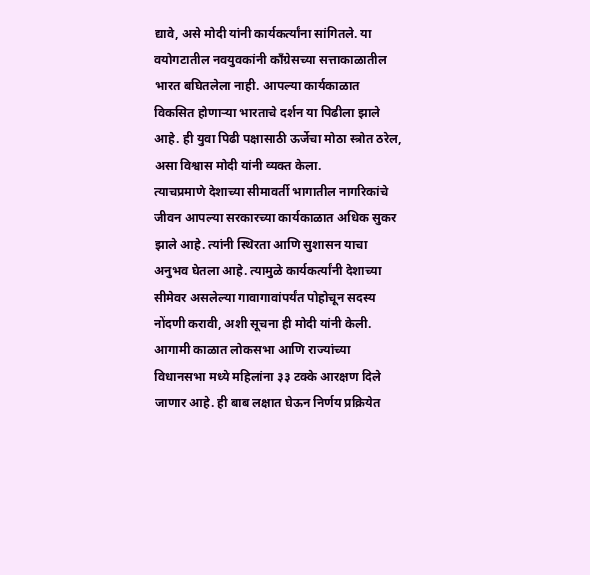द्यावे, असे मोदी यांनी कार्यकर्त्यांना सांगितले. या वयोगटातील नवयुवकांनी काँग्रेसच्या सत्ताकाळातील भारत बघितलेला नाही. आपल्या कार्यकाळात विकसित होणाऱ्या भारताचे दर्शन या पिढीला झाले आहे. ही युवा पिढी पक्षासाठी ऊर्जेचा मोठा स्त्रोत ठरेल, असा विश्वास मोदी यांनी व्यक्त केला.
त्याचप्रमाणे देशाच्या सीमावर्ती भागातील नागरिकांचे जीवन आपल्या सरकारच्या कार्यकाळात अधिक सुकर झाले आहे. त्यांनी स्थिरता आणि सुशासन याचा अनुभव घेतला आहे. त्यामुळे कार्यकर्त्यांनी देशाच्या सीमेवर असलेल्या गावागावांपर्यंत पोहोचून सदस्य नोंदणी करावी, अशी सूचना ही मोदी यांनी केली.
आगामी काळात लोकसभा आणि राज्यांच्या विधानसभा मध्ये महिलांना ३३ टक्के आरक्षण दिले जाणार आहे. ही बाब लक्षात घेऊन निर्णय प्रक्रियेत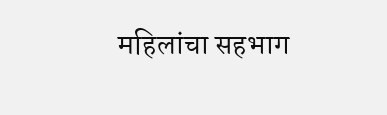महिलांचा सहभाग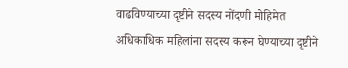वाढविण्याच्या दृष्टीने सदस्य नोंदणी मोहिमेत अधिकाधिक महिलांना सदस्य करून घेण्याच्या दृष्टीने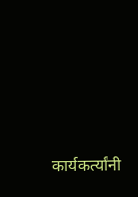कार्यकर्त्यांनी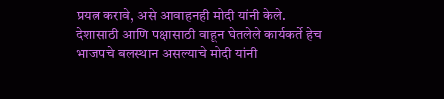प्रयत्न करावे, असे आवाहनही मोदी यांनी केले.
देशासाठी आणि पक्षासाठी वाहून घेतलेले कार्यकर्ते हेच भाजपचे बलस्थान असल्याचे मोदी यांनी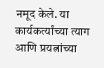नमूद केले. या कार्यकर्त्यांच्या त्याग आणि प्रयत्नांच्या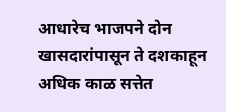आधारेच भाजपने दोन खासदारांपासून ते दशकाहून अधिक काळ सत्तेत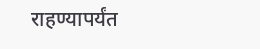राहण्यापर्यंत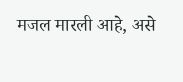मजल मारली आहे, असे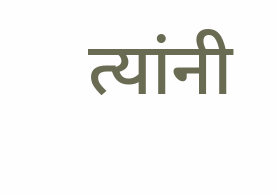त्यांनी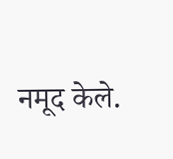नमूद केले.